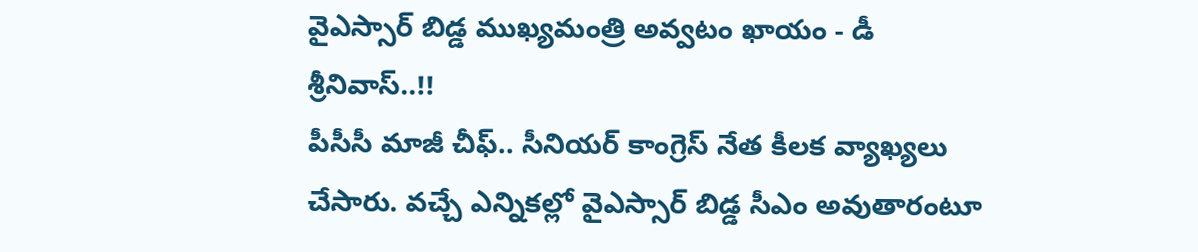వైఎస్సార్ బిడ్డ ముఖ్యమంత్రి అవ్వటం ఖాయం - డీ శ్రీనివాస్..!!
పీసీసీ మాజీ చీఫ్.. సీనియర్ కాంగ్రెస్ నేత కీలక వ్యాఖ్యలు చేసారు. వచ్చే ఎన్నికల్లో వైఎస్సార్ బిడ్డ సీఎం అవుతారంటూ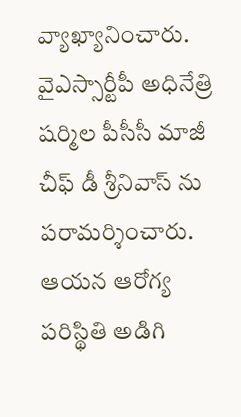వ్యాఖ్యానించారు. వైఎస్సార్టీపీ అధినేత్రి షర్మిల పీసీసీ మాజీ చీఫ్ డీ శ్రీనివాస్ ను పరామర్శించారు. ఆయన ఆరోగ్య పరిస్థితి అడిగి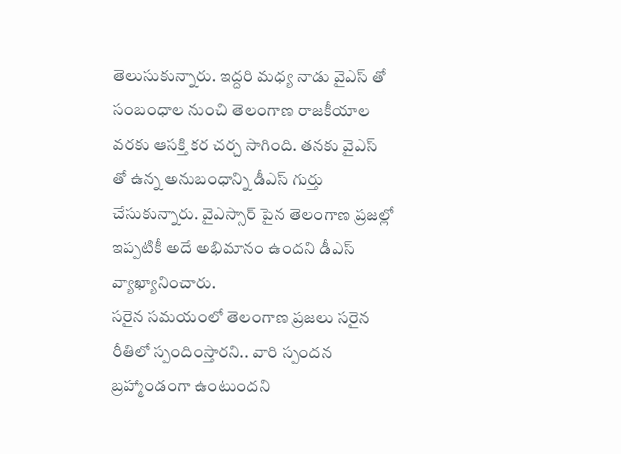తెలుసుకున్నారు. ఇద్దరి మధ్య నాడు వైఎస్ తో సంబంధాల నుంచి తెలంగాణ రాజకీయాల వరకు ఆసక్తి కర చర్చ సాగింది. తనకు వైఎస్ తో ఉన్న అనుబంధాన్ని డీఎస్ గుర్తు చేసుకున్నారు. వైఎస్సార్ పైన తెలంగాణ ప్రజల్లో ఇప్పటికీ అదే అభిమానం ఉందని డీఎస్ వ్యాఖ్యానించారు.
సరైన సమయంలో తెలంగాణ ప్రజలు సరైన రీతిలో స్పందింస్తారని.. వారి స్పందన బ్రహ్మాండంగా ఉంటుందని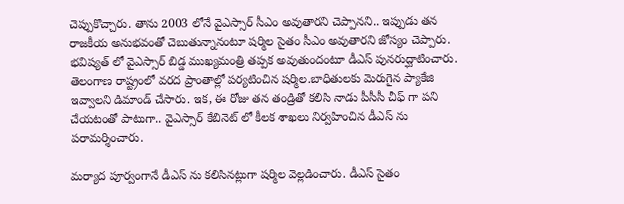చెప్పుకొచ్చారు. తాను 2003 లోనే వైఎస్సార్ సీఎం అవుతారని చెప్పానని.. ఇప్పుడు తన రాజకీయ అనుభవంతో చెబుతున్నానంటూ షర్మిల సైతం సీఎం అవుతారని జోస్యం చెప్పారు. భవిష్యత్ లో వైఎస్సార్ బిడ్డ ముఖ్యమంత్రి తప్పక అవుతుందంటూ డీఎస్ పునరుద్ఘాటించారు. తెలంగాణ రాష్ట్రంలో వరద ప్రాంతాల్లో పర్యటించిన షర్మిల.బాధితులకు మెరుగైన ప్యాకేజి ఇవ్వాలని డిమాండ్ చేసారు. ఇక, ఈ రోజు తన తండ్రితో కలిసి నాడు పీసీసీ చీఫ్ గా పని చేయటంతో పాటుగా.. వైఎస్సార్ కేబినెట్ లో కీలక శాఖలు నిర్వహించిన డీఎస్ ను పరామర్శించారు.

మర్యాద పూర్వంగానే డీఎస్ ను కలిసినట్లుగా షర్మిల వెల్లడించారు. డీఎస్ సైతం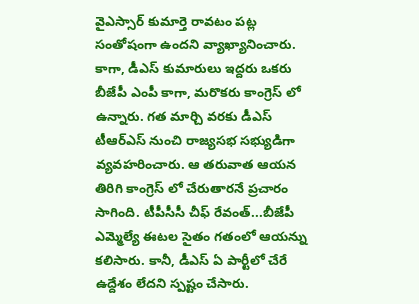వైఎస్సార్ కుమార్తె రావటం పట్ల సంతోషంగా ఉందని వ్యాఖ్యానించారు. కాగా, డీఎస్ కుమారులు ఇద్దరు ఒకరు బీజేపీ ఎంపీ కాగా, మరొకరు కాంగ్రెస్ లో ఉన్నారు. గత మార్చి వరకు డీఎస్ టీఆర్ఎస్ నుంచి రాజ్యసభ సభ్యుడిగా వ్యవహరించారు. ఆ తరువాత ఆయన తిరిగి కాంగ్రెస్ లో చేరుతారనే ప్రచారం సాగింది. టీపీసీసీ చీఫ్ రేవంత్...బీజేపీ ఎమ్మెల్యే ఈటల సైతం గతంలో ఆయన్ను కలిసారు. కానీ, డీఎస్ ఏ పార్టీలో చేరే ఉద్దేశం లేదని స్పష్టం చేసారు.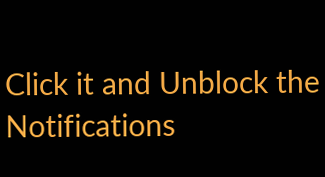Click it and Unblock the Notifications